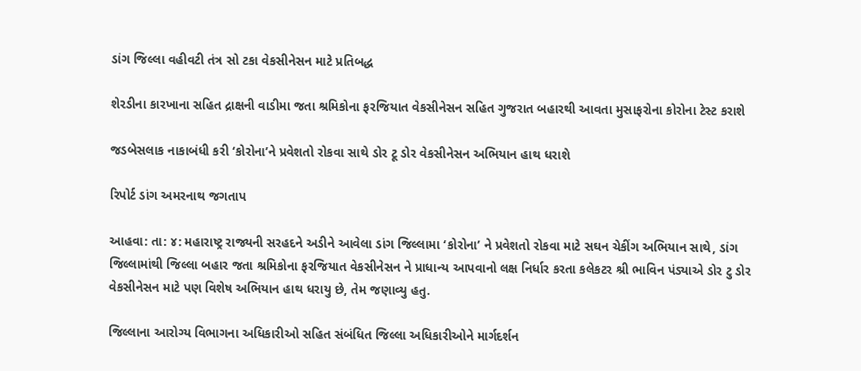ડાંગ જિલ્લા વહીવટી તંત્ર સો ટકા વેકસીનેસન માટે પ્રતિબદ્ધ

શેરડીના કારખાના સહિત દ્રાક્ષની વાડીમા જતા શ્રમિકોના ફરજિયાત વેકસીનેસન સહિત ગુજરાત બહારથી આવતા મુસાફરોના કોરોના ટેસ્ટ કરાશે

જડબેસલાક નાકાબંધી કરી ‘કોરોના’ને પ્રવેશતો રોકવા સાથે ડોર ટૂ ડોર વેકસીનેસન અભિયાન હાથ ધરાશે

રિપોર્ટ ડાંગ અમરનાથ જગતાપ

આહવા: તા: ૪: મહારાષ્ટ્ર રાજ્યની સરહદને અડીને આવેલા ડાંગ જિલ્લામા ‘કોરોના’ ને પ્રવેશતો રોકવા માટે સઘન ચેકીંગ અભિયાન સાથે, ડાંગ જિલ્લામાંથી જિલ્લા બહાર જતા શ્રમિકોના ફરજિયાત વેકસીનેસન ને પ્રાધાન્ય આપવાનો લક્ષ નિર્ધાર કરતા કલેકટર શ્રી ભાવિન પંડ્યાએ ડોર ટુ ડોર વેકસીનેસન માટે પણ વિશેષ અભિયાન હાથ ધરાયુ છે, તેમ જણાવ્યુ હતુ.

જિલ્લાના આરોગ્ય વિભાગના અધિકારીઓ સહિત સંબંધિત જિલ્લા અધિકારીઓને માર્ગદર્શન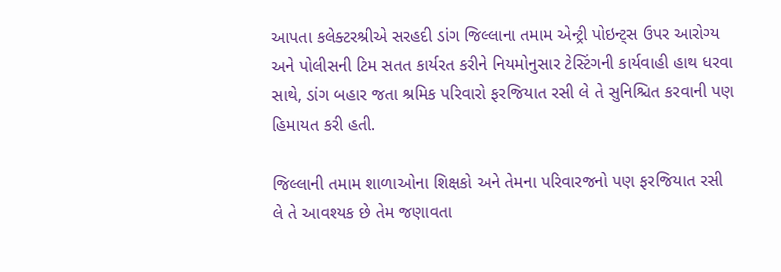આપતા કલેક્ટરશ્રીએ સરહદી ડાંગ જિલ્લાના તમામ એન્ટ્રી પોઇન્ટ્સ ઉપર આરોગ્ય અને પોલીસની ટિમ સતત કાર્યરત કરીને નિયમોનુસાર ટેસ્ટિંગની કાર્યવાહી હાથ ધરવા સાથે, ડાંગ બહાર જતા શ્રમિક પરિવારો ફરજિયાત રસી લે તે સુનિશ્ચિત કરવાની પણ હિમાયત કરી હતી.

જિલ્લાની તમામ શાળાઓના શિક્ષકો અને તેમના પરિવારજનો પણ ફરજિયાત રસી લે તે આવશ્યક છે તેમ જણાવતા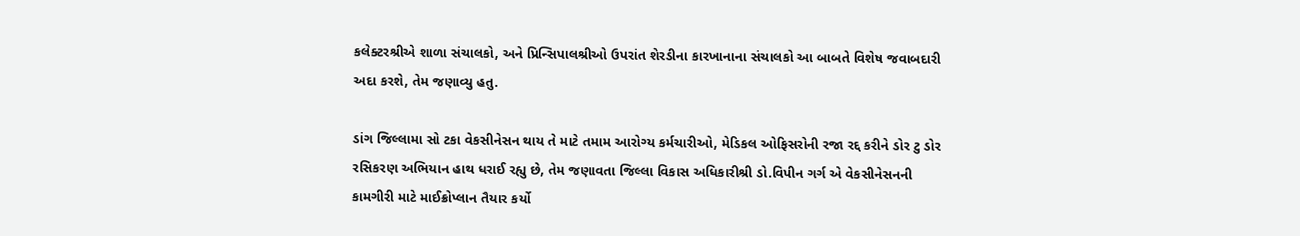કલેક્ટરશ્રીએ શાળા સંચાલકો, અને પ્રિન્સિપાલશ્રીઓ ઉપરાંત શેરડીના કારખાનાના સંચાલકો આ બાબતે વિશેષ જવાબદારી અદા કરશે, તેમ જણાવ્યુ હતુ.

ડાંગ જિલ્લામા સો ટકા વેકસીનેસન થાય તે માટે તમામ આરોગ્ય કર્મચારીઓ, મેડિકલ ઓફિસરોની રજા રદ્દ કરીને ડોર ટુ ડોર રસિકરણ અભિયાન હાથ ધરાઈ રહ્યુ છે, તેમ જણાવતા જિલ્લા વિકાસ અધિકારીશ્રી ડો.વિપીન ગર્ગ એ વેકસીનેસનની કામગીરી માટે માઈક્રોપ્લાન તૈયાર કર્યો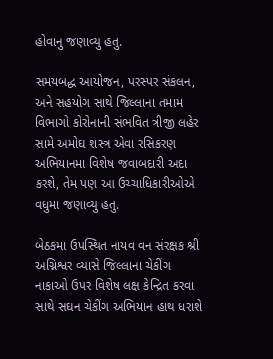હોવાનુ જણાવ્યુ હતુ.

સમયબદ્ધ આયોજન, પરસ્પર સંકલન, અને સહયોગ સાથે જિલ્લાના તમામ વિભાગો કોરોનાની સંભવિત ત્રીજી લહેર સામે અમોઘ શસ્ત્ર એવા રસિકરણ અભિયાનમા વિશેષ જવાબદારી અદા કરશે, તેમ પણ આ ઉચ્ચાધિકારીઓએ વધુમા જણાવ્યુ હતુ.

બેઠકમા ઉપસ્થિત નાયવ વન સંરક્ષક શ્રી અગ્નિશ્વર વ્યાસે જિલ્લાના ચેકીંગ નાકાઓ ઉપર વિશેષ લક્ષ કેન્દ્રિત કરવા સાથે સઘન ચેકીંગ અભિયાન હાથ ધરાશે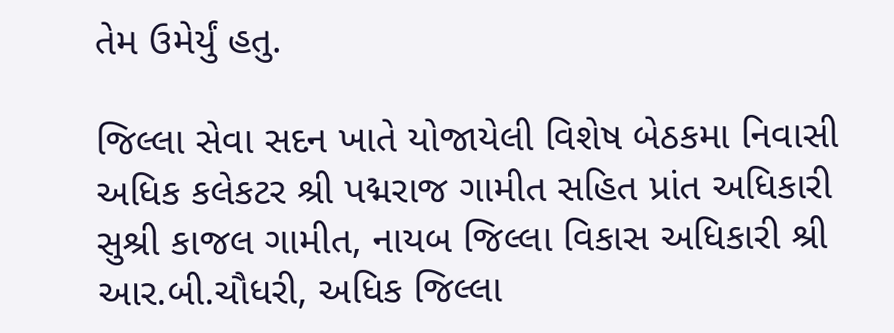તેમ ઉમેર્યું હતુ.

જિલ્લા સેવા સદન ખાતે યોજાયેલી વિશેષ બેઠકમા નિવાસી અધિક કલેકટર શ્રી પદ્મરાજ ગામીત સહિત પ્રાંત અધિકારી સુશ્રી કાજલ ગામીત, નાયબ જિલ્લા વિકાસ અધિકારી શ્રી આર.બી.ચૌધરી, અધિક જિલ્લા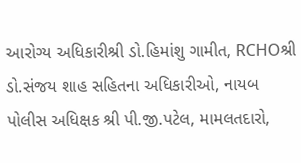આરોગ્ય અધિકારીશ્રી ડો.હિમાંશુ ગામીત, RCHOશ્રી ડો.સંજય શાહ સહિતના અધિકારીઓ, નાયબ પોલીસ અધિક્ષક શ્રી પી.જી.પટેલ, મામલતદારો,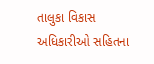તાલુકા વિકાસ અધિકારીઓ સહિતના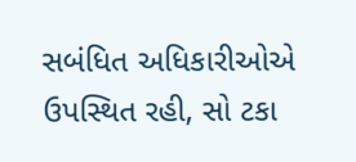સબંધિત અધિકારીઓએ ઉપસ્થિત રહી, સો ટકા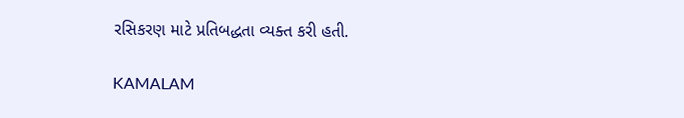રસિકરણ માટે પ્રતિબદ્ધતા વ્યક્ત કરી હતી.

KAMALAM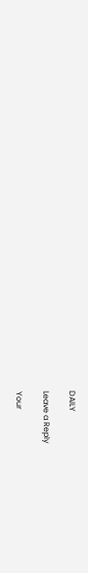DAILY

Leave a Reply

Your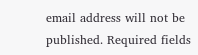email address will not be published. Required fields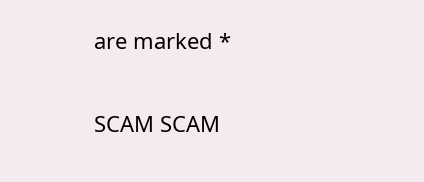are marked *

SCAM SCAM